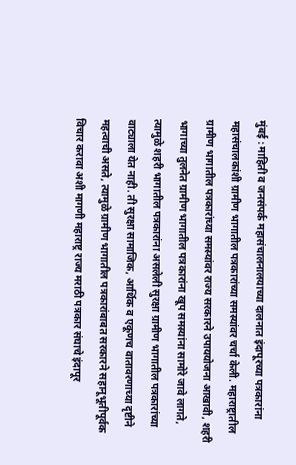मुंबई : माहिती व जनसंपर्क महासंचालनालयाच्या दालनात इंदापूरच्या पत्रकारांना महासंचालकांशी ग्रामीण भागातील पत्रकारांच्या समस्यांवर चर्चा केली. महाराष्ट्रातील ग्रामीण भागातील पत्रकारांच्या समस्यांवर राज्य सरकारने उपाययोजना आखावी, शहरी भागाच्या तुलनेत ग्रामीण भागातील पत्रकारांना खूप समस्यांना सामोरे जावे लागते, त्यामुळे शहरी भागातील पत्रकारांना असलेली सुरक्षा ग्रामीण भागातील पत्रकारांच्या वाट्याला येत नाही. ती सुरक्षा सामाजिक, आर्थिक व एकूणच वातावरणाच्या दृष्टीने महत्वाची असते, त्यामुळे ग्रामीण भागातील पत्रकारांबाबत सरकारने सहानूभूतीपूर्वक विचार करावा अशी मागणी महाराष्ट्र राज्य मराठी पत्रकार संघाचे इंदापूर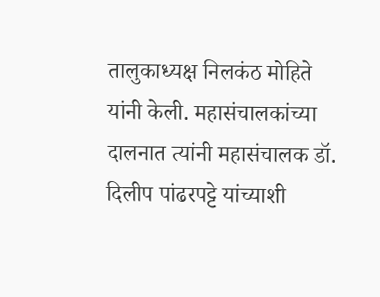तालुकाध्यक्ष निलकंठ मोहिते यांनी केली. महासंचालकांच्या दालनात त्यांनी महासंचालक डॉ. दिलीप पांढरपट्टे यांच्याशी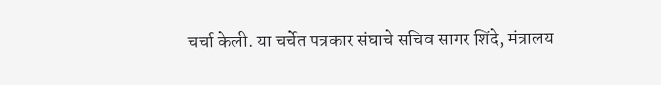चर्चा केली. या चर्चेत पत्रकार संघाचे सचिव सागर शिंदे, मंत्रालय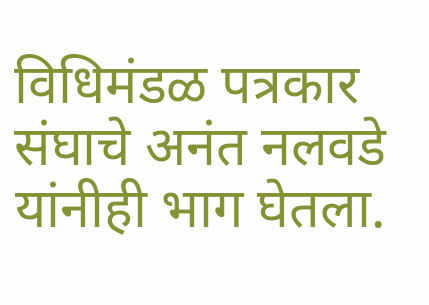विधिमंडळ पत्रकार संघाचे अनंत नलवडे यांनीही भाग घेतला.